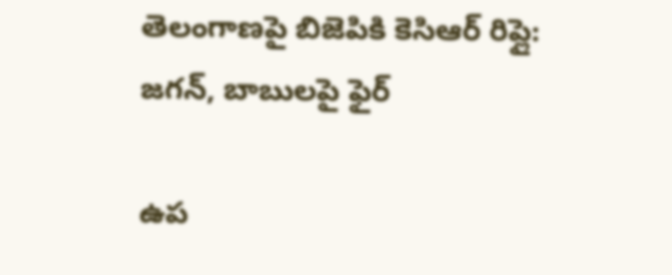తెలంగాణపై బిజెపికి కెసిఆర్ రిప్లై: జగన్, బాబులపై ఫైర్

ఉప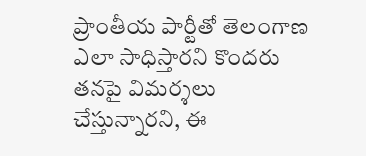ప్రాంతీయ పార్టీతో తెలంగాణ ఎలా సాధిస్తారని కొందరు తనపై విమర్శలు చేస్తున్నారని, ఈ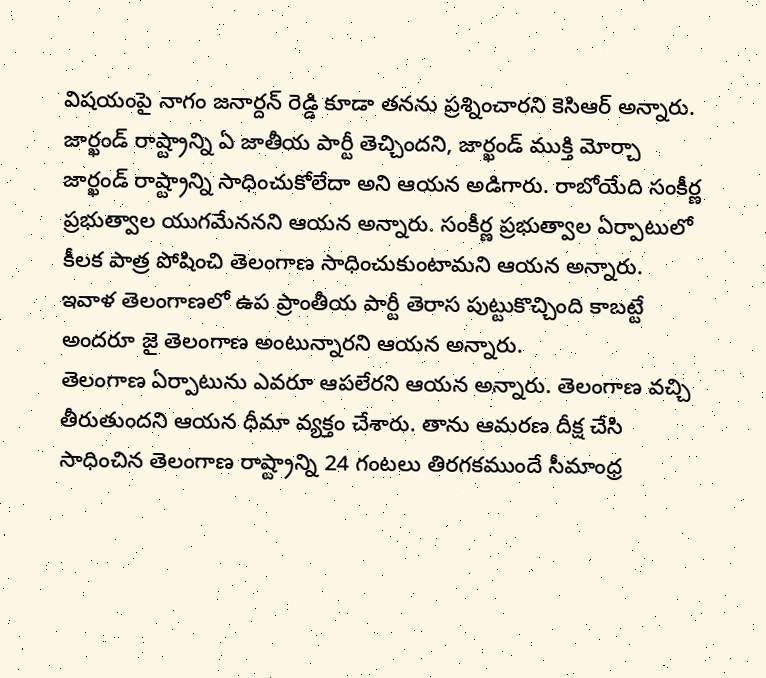విషయంపై నాగం జనార్దన్ రెడ్డి కూడా తనను ప్రశ్నించారని కెసిఆర్ అన్నారు. జార్ఖండ్ రాష్ట్రాన్ని ఏ జాతీయ పార్టీ తెచ్చిందని, జార్ఖండ్ ముక్తి మోర్చా జార్ఖండ్ రాష్ట్రాన్ని సాధించుకోలేదా అని ఆయన అడిగారు. రాబోయేది సంకీర్ణ ప్రభుత్వాల యుగమేననని ఆయన అన్నారు. సంకీర్ణ ప్రభుత్వాల ఏర్పాటులో కీలక పాత్ర పోషించి తెలంగాణ సాధించుకుంటామని ఆయన అన్నారు. ఇవాళ తెలంగాణలో ఉప ప్రాంతీయ పార్టీ తెరాస పుట్టుకొచ్చింది కాబట్టే అందరూ జై తెలంగాణ అంటున్నారని ఆయన అన్నారు.
తెలంగాణ ఏర్పాటును ఎవరూ ఆపలేరని ఆయన అన్నారు. తెలంగాణ వచ్చి తీరుతుందని ఆయన ధీమా వ్యక్తం చేశారు. తాను ఆమరణ దీక్ష చేసి సాధించిన తెలంగాణ రాష్ట్రాన్ని 24 గంటలు తిరగకముందే సీమాంధ్ర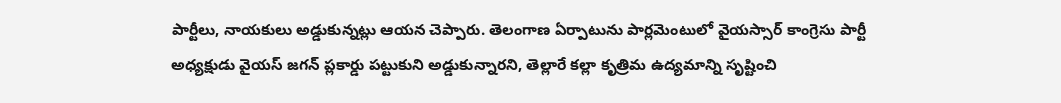పార్టీలు, నాయకులు అడ్డుకున్నట్లు ఆయన చెప్పారు. తెలంగాణ ఏర్పాటును పార్లమెంటులో వైయస్సార్ కాంగ్రెసు పార్టీ అధ్యక్షుడు వైయస్ జగన్ ప్లకార్డు పట్టుకుని అడ్డుకున్నారని, తెల్లారే కల్లా కృత్రిమ ఉద్యమాన్ని సృష్టించి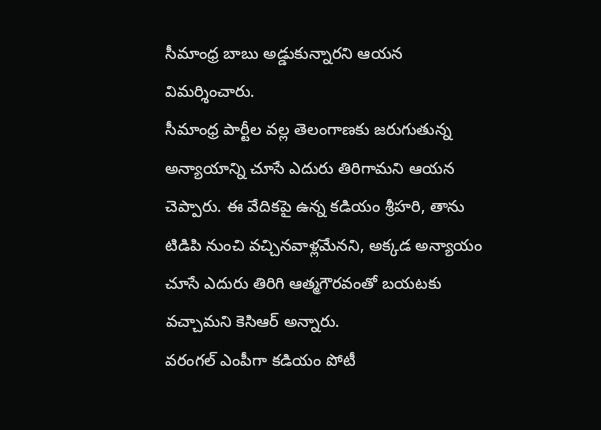సీమాంధ్ర బాబు అడ్డుకున్నారని ఆయన విమర్శించారు.
సీమాంధ్ర పార్టీల వల్ల తెలంగాణకు జరుగుతున్న అన్యాయాన్ని చూసే ఎదురు తిరిగామని ఆయన చెప్పారు. ఈ వేదికపై ఉన్న కడియం శ్రీహరి, తాను టిడిపి నుంచి వచ్చినవాళ్లమేనని, అక్కడ అన్యాయం చూసే ఎదురు తిరిగి ఆత్మగౌరవంతో బయటకు వచ్చామని కెసిఆర్ అన్నారు.
వరంగల్ ఎంపీగా కడియం పోటీ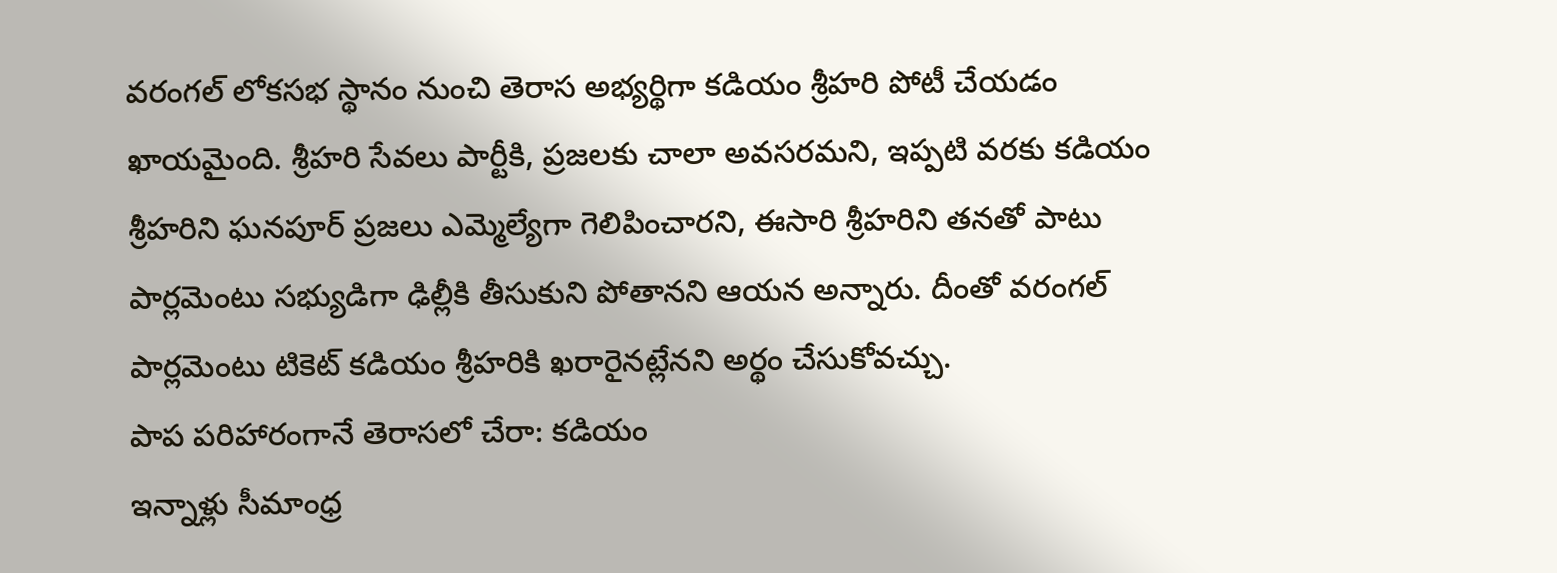వరంగల్ లోకసభ స్థానం నుంచి తెరాస అభ్యర్థిగా కడియం శ్రీహరి పోటీ చేయడం ఖాయమైంది. శ్రీహరి సేవలు పార్టీకి, ప్రజలకు చాలా అవసరమని, ఇప్పటి వరకు కడియం శ్రీహరిని ఘనపూర్ ప్రజలు ఎమ్మెల్యేగా గెలిపించారని, ఈసారి శ్రీహరిని తనతో పాటు పార్లమెంటు సభ్యుడిగా ఢిల్లీకి తీసుకుని పోతానని ఆయన అన్నారు. దీంతో వరంగల్ పార్లమెంటు టికెట్ కడియం శ్రీహరికి ఖరారైనట్లేనని అర్థం చేసుకోవచ్చు.
పాప పరిహారంగానే తెరాసలో చేరా: కడియం
ఇన్నాళ్లు సీమాంధ్ర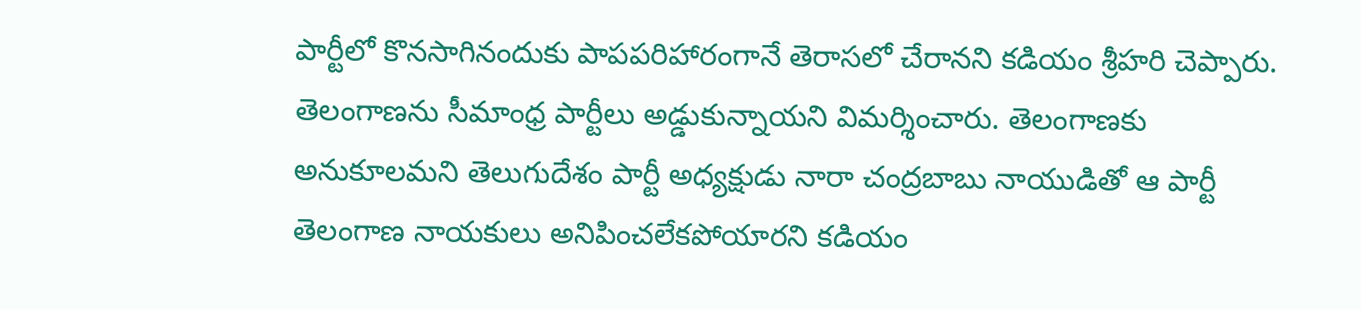పార్టీలో కొనసాగినందుకు పాపపరిహారంగానే తెరాసలో చేరానని కడియం శ్రీహరి చెప్పారు. తెలంగాణను సీమాంధ్ర పార్టీలు అడ్డుకున్నాయని విమర్శించారు. తెలంగాణకు అనుకూలమని తెలుగుదేశం పార్టీ అధ్యక్షుడు నారా చంద్రబాబు నాయుడితో ఆ పార్టీ తెలంగాణ నాయకులు అనిపించలేకపోయారని కడియం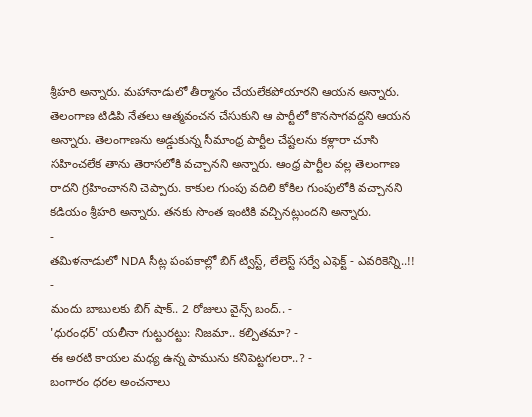శ్రీహరి అన్నారు. మహానాడులో తీర్మానం చేయలేకపోయారని ఆయన అన్నారు.
తెలంగాణ టిడిపి నేతలు ఆత్మవంచన చేసుకుని ఆ పార్టీలో కొనసాగవద్దని ఆయన అన్నారు. తెలంగాణను అడ్డుకున్న సీమాంధ్ర పార్టీల చేష్టలను కళ్లారా చూసి సహించలేక తాను తెరాసలోకి వచ్చానని అన్నారు. ఆంధ్ర పార్టీల వల్ల తెలంగాణ రాదని గ్రహించానని చెప్పారు. కాకుల గుంపు వదిలి కోకిల గుంపులోకి వచ్చానని కడియం శ్రీహరి అన్నారు. తనకు సొంత ఇంటికి వచ్చినట్లుందని అన్నారు.
-
తమిళనాడులో NDA సీట్ల పంపకాల్లో బిగ్ ట్విస్ట్, లేలెస్ట్ సర్వే ఎఫెక్ట్ - ఎవరికెన్ని..!! -
మందు బాబులకు బిగ్ షాక్.. 2 రోజులు వైన్స్ బంద్.. -
'ధురంధర్' యలీనా గుట్టురట్టు: నిజమా.. కల్పితమా? -
ఈ అరటి కాయల మధ్య ఉన్న పామును కనిపెట్టగలరా..? -
బంగారం ధరల అంచనాలు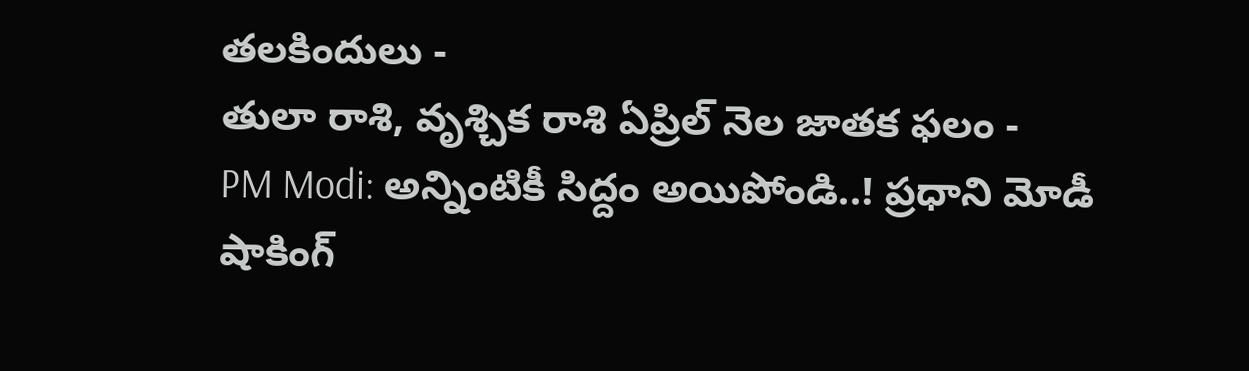తలకిందులు -
తులా రాశి, వృశ్చిక రాశి ఏప్రిల్ నెల జాతక ఫలం -
PM Modi: అన్నింటికీ సిద్దం అయిపోండి..! ప్రధాని మోడీ షాకింగ్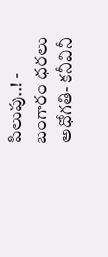పిలుపు..! -
బంగారం ధరలు అధోగతి- కనీవినీ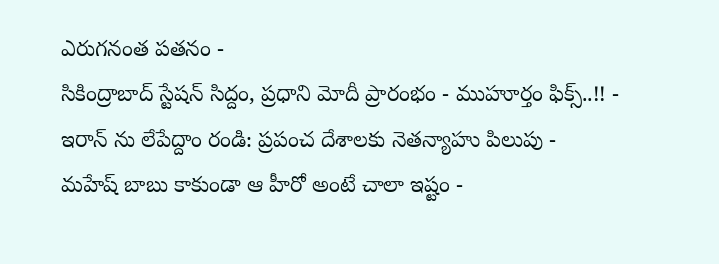ఎరుగనంత పతనం -
సికింద్రాబాద్ స్టేషన్ సిద్దం, ప్రధాని మోదీ ప్రారంభం - ముహూర్తం ఫిక్స్..!! -
ఇరాన్ ను లేపేద్దాం రండి: ప్రపంచ దేశాలకు నెతన్యాహు పిలుపు -
మహేష్ బాబు కాకుండా ఆ హీరో అంటే చాలా ఇష్టం -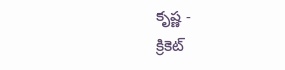కృష్ణ -
క్రికెట్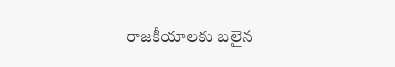రాజకీయాలకు బలైన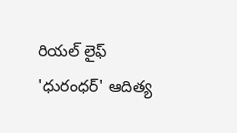రియల్ లైఫ్ 'ధురంధర్' ఆదిత్య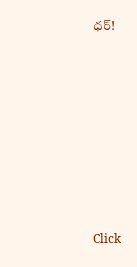ధర్!












Click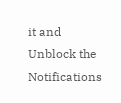it and Unblock the Notifications